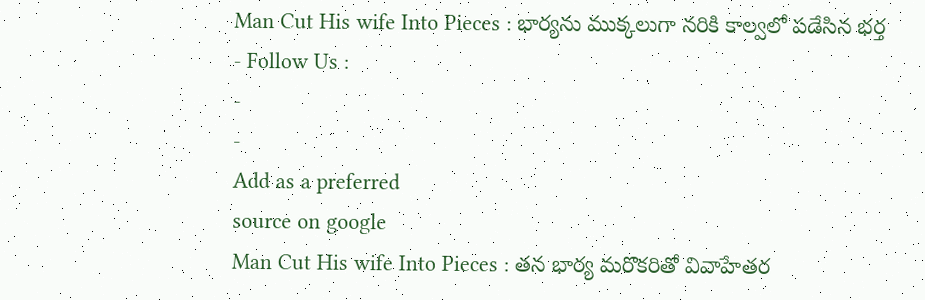Man Cut His wife Into Pieces : భార్యను ముక్కలుగా నరికి కాల్వలో పడేసిన భర్త
- Follow Us :
-
-
Add as a preferred
source on google
Man Cut His wife Into Pieces : తన భార్య మరొకరితో వివాహేతర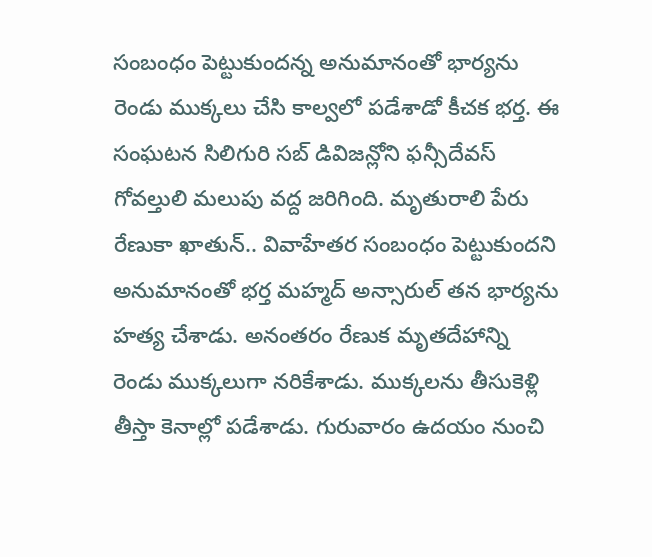సంబంధం పెట్టుకుందన్న అనుమానంతో భార్యను రెండు ముక్కలు చేసి కాల్వలో పడేశాడో కీచక భర్త. ఈ సంఘటన సిలిగురి సబ్ డివిజన్లోని ఫన్సీదేవస్ గోవల్తులి మలుపు వద్ద జరిగింది. మృతురాలి పేరు రేణుకా ఖాతున్.. వివాహేతర సంబంధం పెట్టుకుందని అనుమానంతో భర్త మహ్మద్ అన్సారుల్ తన భార్యను హత్య చేశాడు. అనంతరం రేణుక మృతదేహాన్ని రెండు ముక్కలుగా నరికేశాడు. ముక్కలను తీసుకెళ్లి తీస్తా కెనాల్లో పడేశాడు. గురువారం ఉదయం నుంచి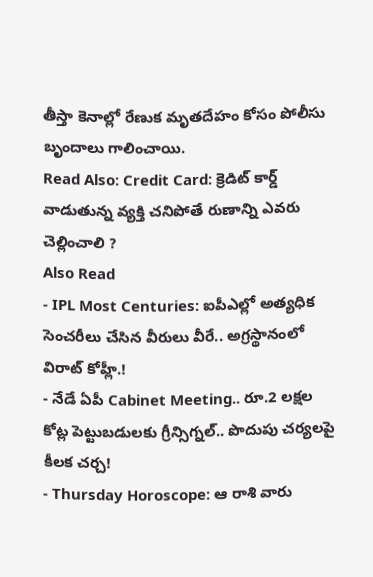తీస్తా కెనాల్లో రేణుక మృతదేహం కోసం పోలీసు బృందాలు గాలించాయి.
Read Also: Credit Card: క్రెడిట్ కార్డ్ వాడుతున్న వ్యక్తి చనిపోతే రుణాన్ని ఎవరు చెల్లించాలి ?
Also Read
- IPL Most Centuries: ఐపీఎల్లో అత్యధిక సెంచరీలు చేసిన వీరులు వీరే.. అగ్రస్థానంలో విరాట్ కోహ్లీ.!
- నేడే ఏపీ Cabinet Meeting.. రూ.2 లక్షల కోట్ల పెట్టుబడులకు గ్రీన్సిగ్నల్.. పొదుపు చర్యలపై కీలక చర్చ!
- Thursday Horoscope: ఆ రాశి వారు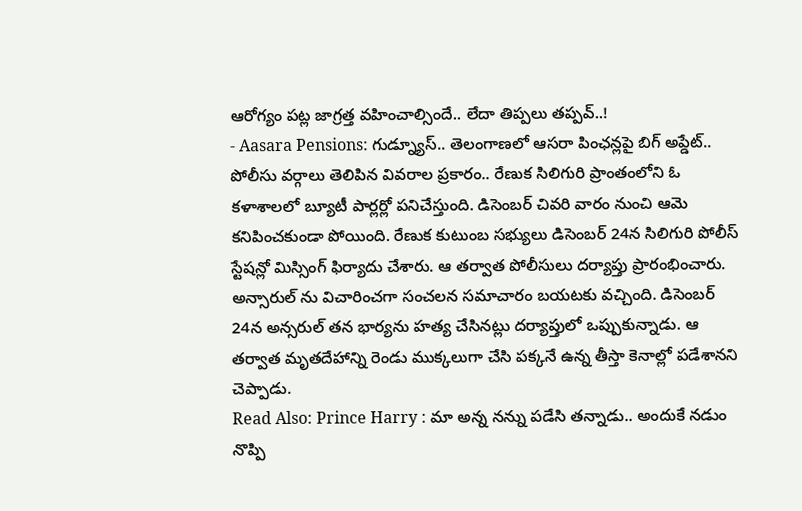ఆరోగ్యం పట్ల జాగ్రత్త వహించాల్సిందే.. లేదా తిప్పలు తప్పవ్..!
- Aasara Pensions: గుడ్న్యూస్.. తెలంగాణలో ఆసరా పింఛన్లపై బిగ్ అప్డేట్..
పోలీసు వర్గాలు తెలిపిన వివరాల ప్రకారం.. రేణుక సిలిగురి ప్రాంతంలోని ఓ కళాశాలలో బ్యూటీ పార్లర్లో పనిచేస్తుంది. డిసెంబర్ చివరి వారం నుంచి ఆమె కనిపించకుండా పోయింది. రేణుక కుటుంబ సభ్యులు డిసెంబర్ 24న సిలిగురి పోలీస్ స్టేషన్లో మిస్సింగ్ ఫిర్యాదు చేశారు. ఆ తర్వాత పోలీసులు దర్యాప్తు ప్రారంభించారు. అన్సారుల్ ను విచారించగా సంచలన సమాచారం బయటకు వచ్చింది. డిసెంబర్ 24న అన్సరుల్ తన భార్యను హత్య చేసినట్లు దర్యాప్తులో ఒప్పుకున్నాడు. ఆ తర్వాత మృతదేహాన్ని రెండు ముక్కలుగా చేసి పక్కనే ఉన్న తీస్తా కెనాల్లో పడేశానని చెప్పాడు.
Read Also: Prince Harry : మా అన్న నన్ను పడేసి తన్నాడు.. అందుకే నడుం నొప్పి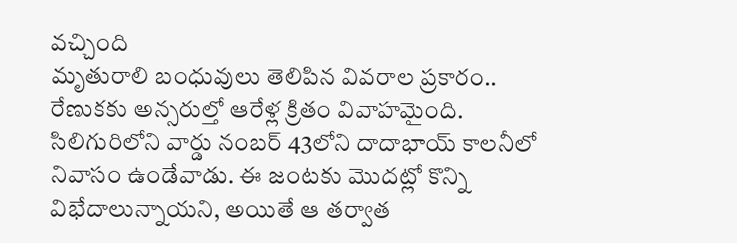వచ్చింది
మృతురాలి బంధువులు తెలిపిన వివరాల ప్రకారం.. రేణుకకు అన్సరుల్తో ఆరేళ్ల క్రితం వివాహమైంది. సిలిగురిలోని వార్డు నంబర్ 43లోని దాదాభాయ్ కాలనీలో నివాసం ఉండేవాడు. ఈ జంటకు మొదట్లో కొన్ని విభేదాలున్నాయని, అయితే ఆ తర్వాత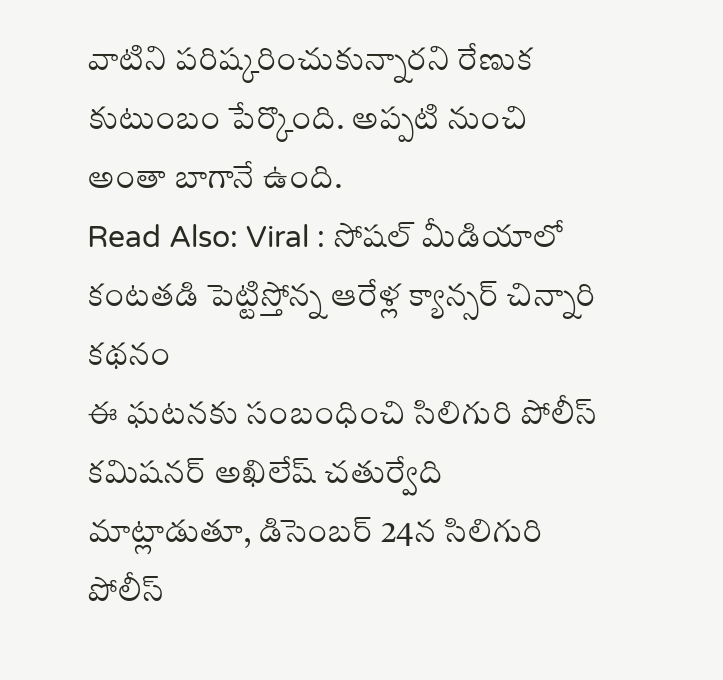వాటిని పరిష్కరించుకున్నారని రేణుక కుటుంబం పేర్కొంది. అప్పటి నుంచి అంతా బాగానే ఉంది.
Read Also: Viral : సోషల్ మీడియాలో కంటతడి పెట్టిస్తోన్న ఆరేళ్ల క్యాన్సర్ చిన్నారి కథనం
ఈ ఘటనకు సంబంధించి సిలిగురి పోలీస్ కమిషనర్ అఖిలేష్ చతుర్వేది మాట్లాడుతూ, డిసెంబర్ 24న సిలిగురి పోలీస్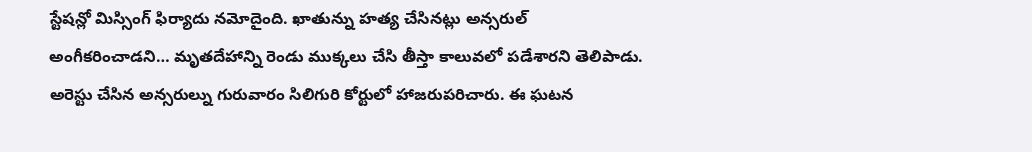స్టేషన్లో మిస్సింగ్ ఫిర్యాదు నమోదైంది. ఖాతున్ను హత్య చేసినట్లు అన్సరుల్ అంగీకరించాడని… మృతదేహాన్ని రెండు ముక్కలు చేసి తీస్తా కాలువలో పడేశారని తెలిపాడు. అరెస్టు చేసిన అన్సరుల్ను గురువారం సిలిగురి కోర్టులో హాజరుపరిచారు. ఈ ఘటన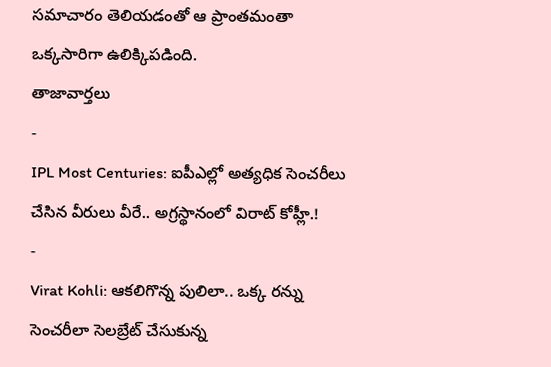సమాచారం తెలియడంతో ఆ ప్రాంతమంతా ఒక్కసారిగా ఉలిక్కిపడింది.
తాజావార్తలు
-
IPL Most Centuries: ఐపీఎల్లో అత్యధిక సెంచరీలు చేసిన వీరులు వీరే.. అగ్రస్థానంలో విరాట్ కోహ్లీ.!
-
Virat Kohli: ఆకలిగొన్న పులిలా.. ఒక్క రన్ను సెంచరీలా సెలబ్రేట్ చేసుకున్న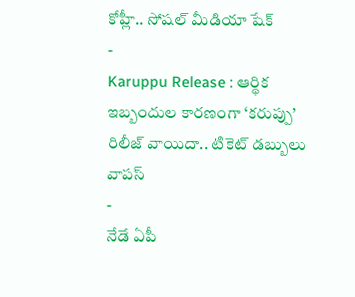కోహ్లీ.. సోషల్ మీడియా షేక్
-
Karuppu Release : ఆర్థిక ఇబ్బందుల కారణంగా ‘కరుప్పు’ రిలీజ్ వాయిదా.. టికెట్ డబ్బులు వాపస్
-
నేడే ఏపీ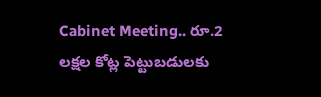Cabinet Meeting.. రూ.2 లక్షల కోట్ల పెట్టుబడులకు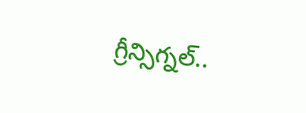గ్రీన్సిగ్నల్..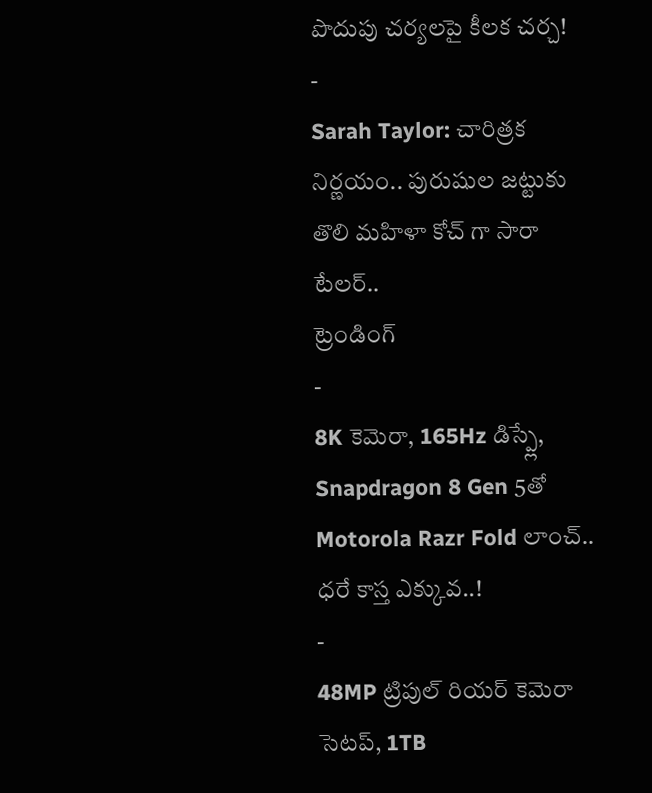పొదుపు చర్యలపై కీలక చర్చ!
-
Sarah Taylor: చారిత్రక నిర్ణయం.. పురుషుల జట్టుకు తొలి మహిళా కోచ్ గా సారా టేలర్..
ట్రెండింగ్
-
8K కెమెరా, 165Hz డిస్ప్లే, Snapdragon 8 Gen 5తో Motorola Razr Fold లాంచ్.. ధరే కాస్త ఎక్కువ..!
-
48MP ట్రిపుల్ రియర్ కెమెరా సెటప్, 1TB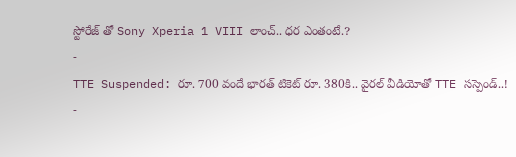స్టోరేజ్ తో Sony Xperia 1 VIII లాంచ్.. ధర ఎంతంటే.?
-
TTE Suspended: రూ. 700 వందే భారత్ టికెట్ రూ. 380కి.. వైరల్ వీడియోతో TTE సస్పెండ్..!
-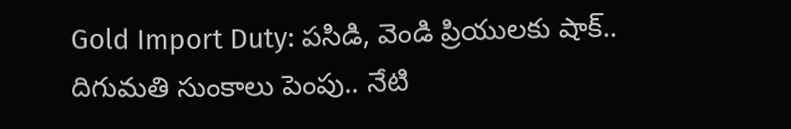Gold Import Duty: పసిడి, వెండి ప్రియులకు షాక్.. దిగుమతి సుంకాలు పెంపు.. నేటి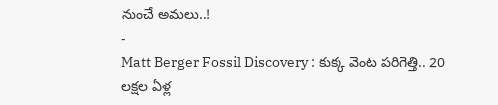నుంచే అమలు..!
-
Matt Berger Fossil Discovery : కుక్క వెంట పరిగెత్తి.. 20 లక్షల ఏళ్ల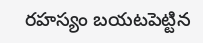రహస్యం బయటపెట్టిన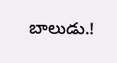బాలుడు.!